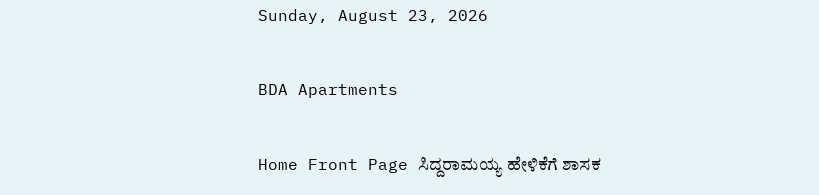Sunday, August 23, 2026

BDA Apartments

Home Front Page ಸಿದ್ದರಾಮಯ್ಯ ಹೇಳಿಕೆಗೆ ಶಾಸಕ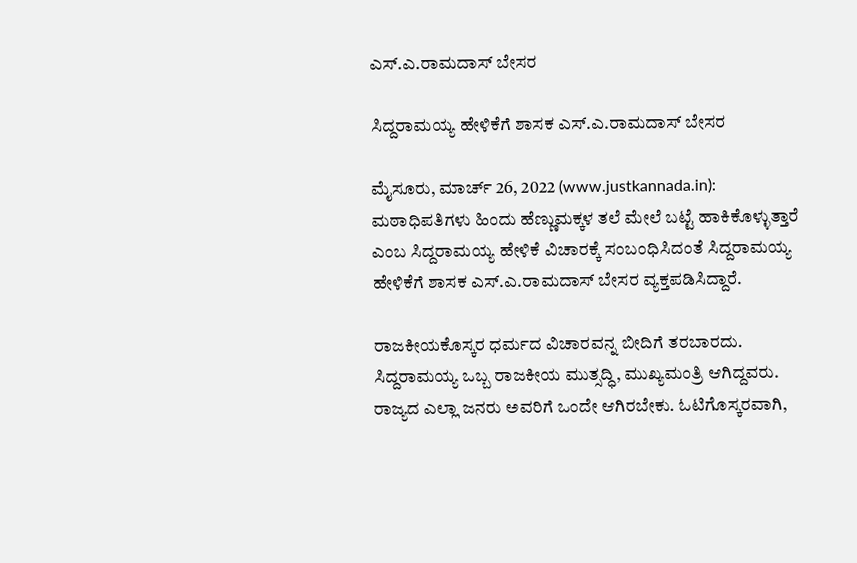ಎಸ್.ಎ.ರಾಮದಾಸ್ ಬೇಸರ

ಸಿದ್ದರಾಮಯ್ಯ ಹೇಳಿಕೆಗೆ ಶಾಸಕ ಎಸ್.ಎ.ರಾಮದಾಸ್ ಬೇಸರ

ಮೈಸೂರು, ಮಾರ್ಚ್ 26, 2022 (www.justkannada.in): ಮಠಾಧಿಪತಿಗಳು ಹಿಂದು ಹೆಣ್ಣುಮಕ್ಕಳ ತಲೆ ಮೇಲೆ ಬಟ್ಟೆ ಹಾಕಿಕೊಳ್ಳುತ್ತಾರೆ ಎಂಬ ಸಿದ್ದರಾಮಯ್ಯ ಹೇಳಿಕೆ‌ ವಿಚಾರಕ್ಕೆ ಸಂಬಂಧಿಸಿದಂತೆ ಸಿದ್ದರಾಮಯ್ಯ ಹೇಳಿಕೆಗೆ ಶಾಸಕ ಎಸ್.ಎ.ರಾಮದಾಸ್ ಬೇಸರ ವ್ಯಕ್ತಪಡಿಸಿದ್ದಾರೆ.

ರಾಜಕೀಯಕೊಸ್ಕರ ಧರ್ಮದ ವಿಚಾರವನ್ನ ಬೀದಿಗೆ ತರಬಾರದು. ಸಿದ್ದರಾಮಯ್ಯ ಒಬ್ಬ ರಾಜಕೀಯ ಮುತ್ಸದ್ಧಿ, ಮುಖ್ಯಮಂತ್ರಿ ಆಗಿದ್ದವರು. ರಾಜ್ಯದ ಎಲ್ಲಾ ಜನರು ಅವರಿಗೆ ಒಂದೇ ಆಗಿರಬೇಕು. ಓಟಿಗೊಸ್ಕರವಾಗಿ,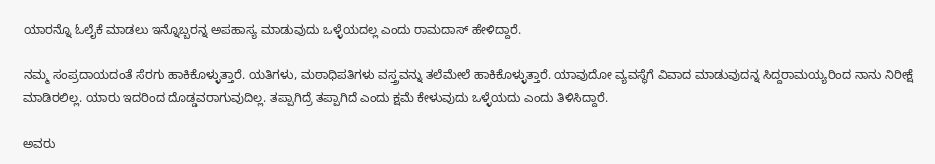ಯಾರನ್ನೊ ಓಲೈಕೆ ಮಾಡಲು ಇನ್ನೊಬ್ಬರನ್ನ ಅಪಹಾಸ್ಯ ಮಾಡುವುದು ಒಳ್ಳೆಯದಲ್ಲ ಎಂದು ರಾಮದಾಸ್ ಹೇಳಿದ್ದಾರೆ.

ನಮ್ಮ ಸಂಪ್ರದಾಯದಂತೆ ಸೆರಗು ಹಾಕಿಕೊಳ್ಳುತ್ತಾರೆ. ಯತಿಗಳು, ಮಠಾಧಿಪತಿಗಳು ವಸ್ತ್ರವನ್ನು ತಲೆಮೇಲೆ ಹಾಕಿಕೊಳ್ಳುತ್ತಾರೆ. ಯಾವುದೋ ವ್ಯವಸ್ಥೆಗೆ ವಿವಾದ ಮಾಡುವುದನ್ನ ಸಿದ್ದರಾಮಯ್ಯರಿಂದ ನಾನು ನಿರೀಕ್ಷೆ ಮಾಡಿರಲಿಲ್ಲ. ಯಾರು ಇದರಿಂದ ದೊಡ್ಡವರಾಗುವುದಿಲ್ಲ. ತಪ್ಪಾಗಿದ್ರೆ ತಪ್ಪಾಗಿದೆ ಎಂದು ಕ್ಷಮೆ ಕೇಳುವುದು ಒಳ್ಳೆಯದು ಎಂದು ತಿಳಿಸಿದ್ದಾರೆ.

ಅವರು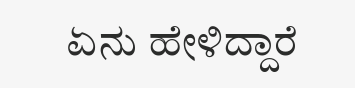ಏನು ಹೇಳಿದ್ದಾರೆ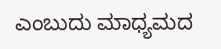ಎಂಬುದು ಮಾಧ್ಯಮದ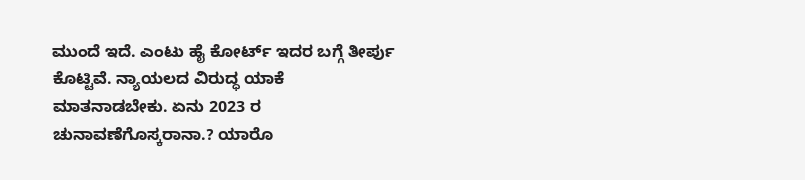ಮುಂದೆ ಇದೆ. ಎಂಟು ಹೈ ಕೋರ್ಟ್ ಇದರ ಬಗ್ಗೆ ತೀರ್ಪು ಕೊಟ್ಟಿವೆ. ನ್ಯಾಯಲದ ವಿರುದ್ಧ ಯಾಕೆ ಮಾತನಾಡಬೇಕು. ಏನು 2023 ರ ಚುನಾವಣೆಗೊಸ್ಕರಾನಾ.? ಯಾರೊ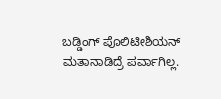ಬಡ್ಡಿಂಗ್ ಪೊಲಿಟೀಶಿಯನ್ ಮತಾನಾಡಿದ್ರೆ ಪರ್ವಾಗಿಲ್ಲ.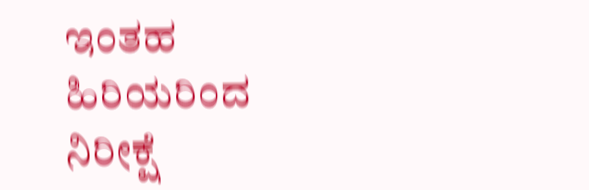ಇಂತಹ ಹಿರಿಯರಿಂದ ನಿರೀಕ್ಷೆ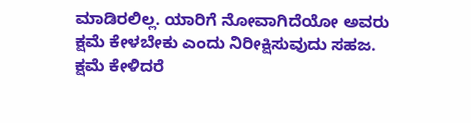ಮಾಡಿರಲಿಲ್ಲ. ಯಾರಿಗೆ ನೋವಾಗಿದೆಯೋ ಅವರು ಕ್ಷಮೆ ಕೇಳಬೇಕು ಎಂದು ನಿರೀಕ್ಷಿಸುವುದು ಸಹಜ. ಕ್ಷಮೆ ಕೇಳಿದರೆ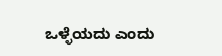ಒಳ್ಳೆಯದು ಎಂದು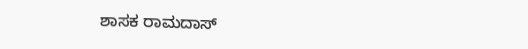ಶಾಸಕ ರಾಮದಾಸ್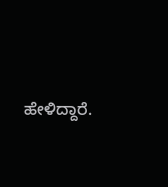ಹೇಳಿದ್ದಾರೆ.